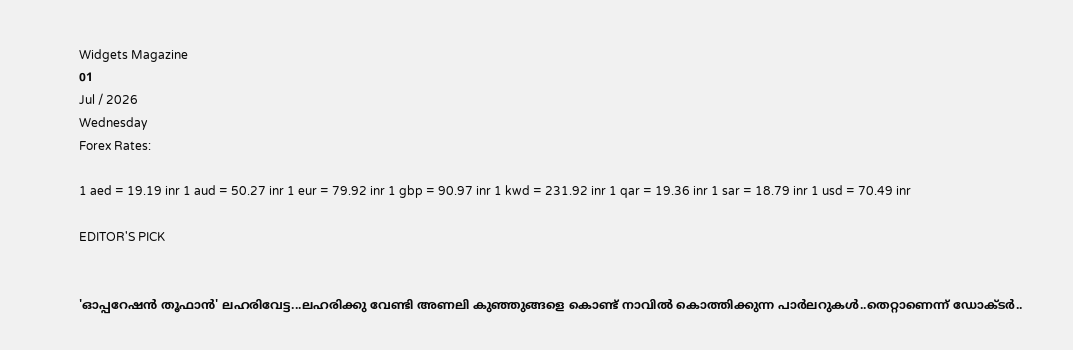Widgets Magazine
01
Jul / 2026
Wednesday
Forex Rates:

1 aed = 19.19 inr 1 aud = 50.27 inr 1 eur = 79.92 inr 1 gbp = 90.97 inr 1 kwd = 231.92 inr 1 qar = 19.36 inr 1 sar = 18.79 inr 1 usd = 70.49 inr

EDITOR'S PICK


'ഓപ്പറേഷൻ തൂഫാൻ' ലഹരിവേട്ട...ലഹരിക്കു വേണ്ടി അണലി കുഞ്ഞുങ്ങളെ കൊണ്ട് നാവിൽ കൊത്തിക്കുന്ന പാർലറുകൾ..തെറ്റാണെന്ന് ഡോക്ടർ..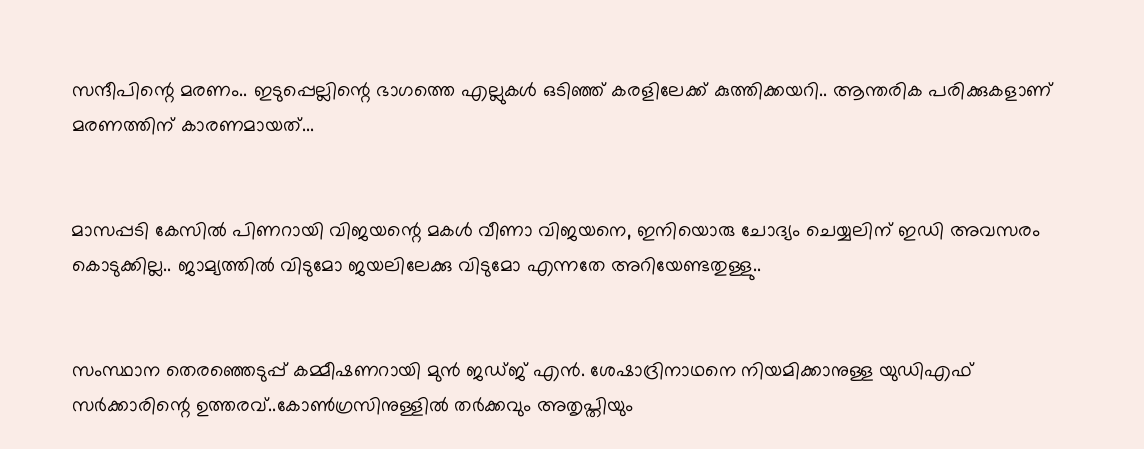സന്ദീപിന്റെ മരണം.. ഇടുപ്പെല്ലിന്റെ ഭാഗത്തെ എല്ലുകള്‍ ഒടിഞ്ഞ് കരളിലേക്ക് കുത്തിക്കയറി.. ആന്തരിക പരിക്കുകളാണ് മരണത്തിന് കാരണമായത്...


മാസപ്പടി കേസില്‍ പിണറായി വിജയന്റെ മകള്‍ വീണാ വിജയനെ, ഇനിയൊരു ചോദ്യം ചെയ്യലിന് ഇഡി അവസരം കൊടുക്കില്ല.. ജാമ്യത്തില്‍ വിടുമോ ജയലിലേക്കു വിടുമോ എന്നതേ അറിയേണ്ടതുള്ളു..


സംസ്ഥാന തെരഞ്ഞെടുപ്പ് കമ്മീഷണറായി മുന്‍ ജഡ്ജ് എന്‍. ശേഷാദ്രിനാഥനെ നിയമിക്കാനുള്ള യുഡിഎഫ് സര്‍ക്കാരിന്റെ ഉത്തരവ്..കോണ്‍ഗ്രസിനുള്ളില്‍ തര്‍ക്കവും അതൃപ്തിയും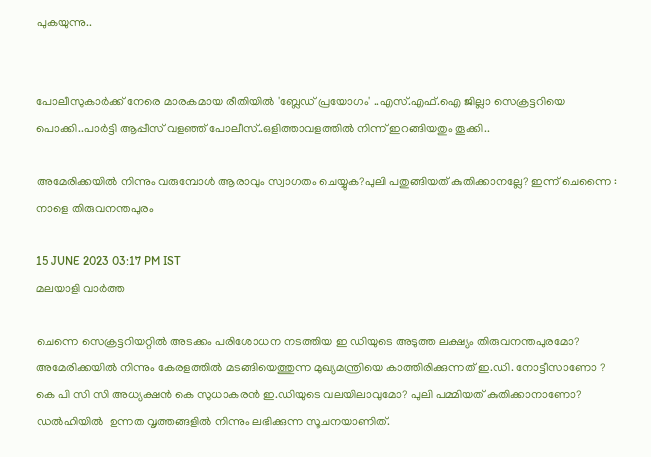പുകയുന്നു..


പോലീസുകാര്‍ക്ക് നേരെ മാരകമായ രീതിയില്‍ 'ബ്ലേഡ് പ്രയോഗം' ..എസ്.എഫ്.ഐ ജില്ലാ സെക്രട്ടറിയെ പൊക്കി..പാർട്ടി ആപ്പീസ് വളഞ്ഞ് പോലീസ്..ഒളിത്താവളത്തിൽ നിന്ന് ഇറങ്ങിയതും തൂക്കി..

അമേരിക്കയിൽ നിന്നും വരുമ്പോൾ ആരാവും സ്വാഗതം ചെയ്യുക?പുലി പതുങ്ങിയത് കുതിക്കാനല്ലേ? ഇന്ന് ചെന്നൈ : നാളെ തിരുവനന്തപുരം

15 JUNE 2023 03:17 PM IST
മലയാളി വാര്‍ത്ത

ചെന്നെ സെക്രട്ടറിയറ്റിൽ അടക്കം പരിശോധന നടത്തിയ ഇ ഡിയുടെ അടുത്ത ലക്ഷ്യം തിരുവനന്തപുരമോ? അമേരിക്കയിൽ നിന്നും കേരളത്തിൽ മടങ്ങിയെത്തുന്ന മുഖ്യമന്ത്രിയെ കാത്തിരിക്കുന്നത് ഇ.ഡി. നോട്ടീസാണോ ? കെ പി സി സി അധ്യക്ഷൻ കെ സുധാകരൻ ഇ.ഡിയുടെ വലയിലാവുമോ? പുലി പമ്മിയത് കുതിക്കാനാണോ? ഡൽഹിയിൽ  ഉന്നത വൃത്തങ്ങളിൽ നിന്നും ലഭിക്കുന്ന സൂചനയാണിത്.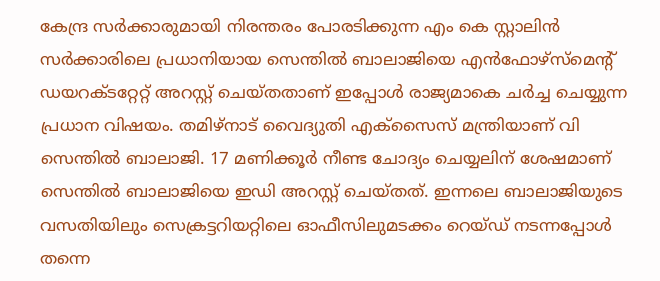കേന്ദ്ര സര്‍ക്കാരുമായി നിരന്തരം പോരടിക്കുന്ന എം കെ സ്റ്റാലിൻ സര്‍ക്കാരിലെ പ്രധാനിയായ സെന്തിൽ ബാലാജിയെ എന്‍ഫോഴ്സ്മെന്‍റ് ഡയറക്ടറ്റേറ്റ് അറസ്റ്റ് ചെയ്തതാണ് ഇപ്പോള്‍ രാജ്യമാകെ ചര്‍ച്ച ചെയ്യുന്ന പ്രധാന വിഷയം. തമിഴ്നാട് വൈദ്യുതി എക്സൈസ് മന്ത്രിയാണ് വി സെന്തിൽ ബാലാജി. 17 മണിക്കൂർ നീണ്ട ചോദ്യം ചെയ്യലിന് ശേഷമാണ് സെന്തില്‍ ബാലാജിയെ ഇഡി അറസ്റ്റ് ചെയ്തത്. ഇന്നലെ ബാലാജിയുടെ വസതിയിലും സെക്രട്ടറിയറ്റിലെ ഓഫീസിലുമടക്കം റെയ്ഡ് നടന്നപ്പോള്‍ തന്നെ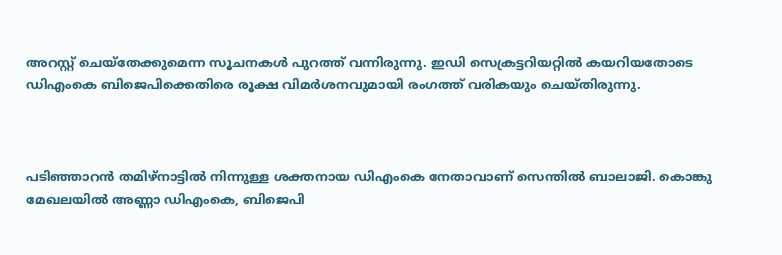അറസ്റ്റ് ചെയ്തേക്കുമെന്ന സൂചനകള്‍ പുറത്ത് വന്നിരുന്നു. ഇഡി സെക്രട്ടറിയറ്റില്‍ കയറിയതോടെ ഡിഎംകെ ബിജെപിക്കെതിരെ രൂക്ഷ വിമര്‍ശനവുമായി രംഗത്ത് വരികയും ചെയ്തിരുന്നു.



പടിഞ്ഞാറൻ തമിഴ്നാട്ടിൽ നിന്നുള്ള ശക്തനായ ഡിഎംകെ നേതാവാണ് സെന്തില്‍ ബാലാജി. കൊങ്കു മേഖലയിൽ അണ്ണാ ഡിഎംകെ, ബിജെപി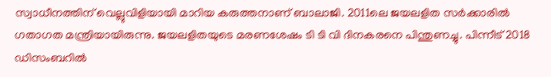സ്വാധീനത്തിന് വെല്ലുവിളിയായി മാറിയ കരുത്തനാണ് ബാലാജി. 2011ലെ ജയലളിത സര്‍ക്കാരിൽ ഗതാഗത മന്ത്രിയായിരുന്നു. ജയലളിതയുടെ മരണശേഷം ടി ടി വി ദിനകരനെ പിന്തുണച്ചു. പിന്നീട് 2018 ഡിസംബറിൽ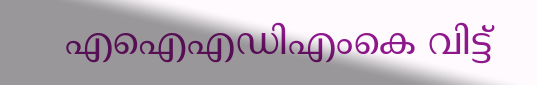എഐഎഡിഎംകെ വിട്ട്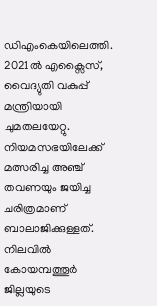ഡിഎംകെയിലെത്തി. 2021ൽ എക്സൈസ്, വൈദ്യുതി വകുപ്പ് മന്ത്രിയായി ചുമതലയേറ്റു. നിയമസഭയിലേക്ക് മത്സരിച്ച അഞ്ച് തവണയും ജയിച്ച ചരിത്രമാണ് ബാലാജിക്കുള്ളത്. നിലവില്‍ കോയമ്പത്തൂര്‍ ജില്ലയുടെ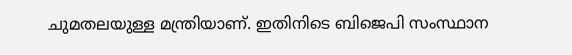ചുമതലയുള്ള മന്ത്രിയാണ്. ഇതിനിടെ ബിജെപി സംസ്ഥാന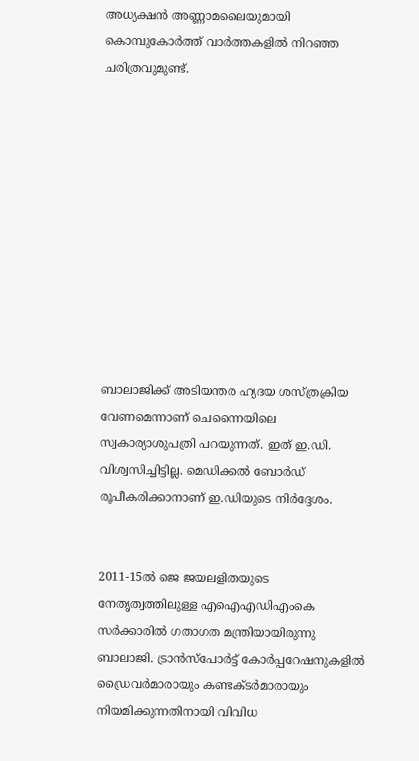അധ്യക്ഷൻ അണ്ണാമലൈയുമായി കൊമ്പുകോര്‍ത്ത് വാര്‍ത്തകളില്‍ നിറഞ്ഞ ചരിത്രവുമുണ്ട്.











ബാലാജിക്ക് അടിയന്തര ഹ്യദയ ശസ്ത്രക്രിയ വേണമെന്നാണ് ചെന്നൈയിലെ സ്വകാര്യാശുപത്രി പറയുന്നത്. ഇത് ഇ.ഡി. വിശ്വസിച്ചിട്ടില്ല. മെഡിക്കൽ ബോർഡ് രൂപീകരിക്കാനാണ് ഇ.ഡിയുടെ നിർദ്ദേശം.


2011-15ൽ ജെ ജയലളിതയുടെ നേതൃത്വത്തിലുള്ള എഐഎഡിഎംകെ സർക്കാരിൽ ഗതാഗത മന്ത്രിയായിരുന്നു ബാലാജി. ട്രാൻസ്‌പോർട്ട് കോർപ്പറേഷനുകളിൽ ഡ്രൈവർമാരായും കണ്ടക്ടർമാരായും നിയമിക്കുന്നതിനായി വിവിധ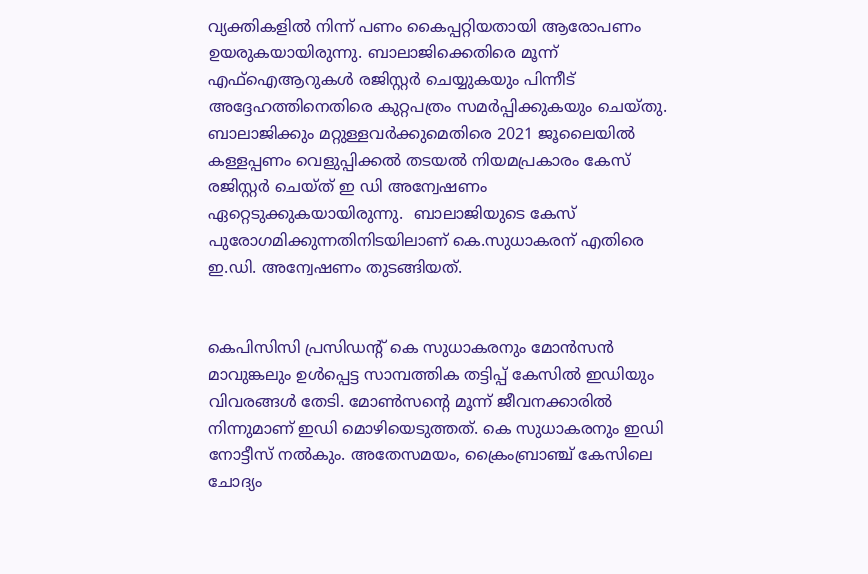വ്യക്തികളിൽ നിന്ന് പണം കൈപ്പറ്റിയതായി ആരോപണം ഉയരുകയായിരുന്നു. ബാലാജിക്കെതിരെ മൂന്ന് എഫ്ഐആറുകൾ രജിസ്റ്റർ ചെയ്യുകയും പിന്നീട് അദ്ദേഹത്തിനെതിരെ കുറ്റപത്രം സമർപ്പിക്കുകയും ചെയ്തു. ബാലാജിക്കും മറ്റുള്ളവർക്കുമെതിരെ 2021 ജൂലൈയിൽ കള്ളപ്പണം വെളുപ്പിക്കൽ തടയൽ നിയമപ്രകാരം കേസ് രജിസ്റ്റർ ചെയ്ത് ഇ ഡി അന്വേഷണം ഏറ്റെടുക്കുകയായിരുന്നു.  ബാലാജിയുടെ കേസ് പുരോഗമിക്കുന്നതിനിടയിലാണ് കെ.സുധാകരന് എതിരെ  ഇ.ഡി. അന്വേഷണം തുടങ്ങിയത്.


കെപിസിസി പ്രസിഡന്‍റ് കെ സുധാകരനും മോൻസൻ മാവുങ്കലും ഉൾപ്പെട്ട സാമ്പത്തിക തട്ടിപ്പ് കേസിൽ ഇഡിയും വിവരങ്ങൾ തേടി. മോണ്‍സന്‍റെ മൂന്ന് ജീവനക്കാരിൽ നിന്നുമാണ് ഇഡി മൊഴിയെടുത്തത്. കെ സുധാകരനും ഇഡി നോട്ടീസ് നൽകും. അതേസമയം, ക്രൈംബ്രാഞ്ച് കേസിലെ ചോദ്യം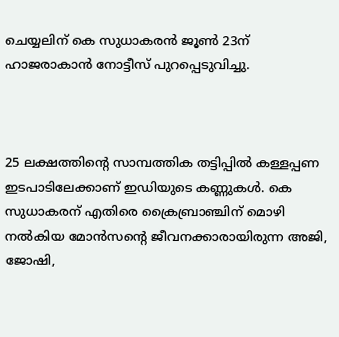ചെയ്യലിന് കെ സുധാകരൻ ജൂണ്‍ 23ന് ഹാജരാകാൻ നോട്ടീസ് പുറപ്പെടുവിച്ചു.



25 ലക്ഷത്തിന്‍റെ സാമ്പത്തിക തട്ടിപ്പിൽ കള്ളപ്പണ ഇടപാടിലേക്കാണ് ഇഡിയുടെ കണ്ണുകൾ. കെ സുധാകരന് എതിരെ ക്രൈബ്രാഞ്ചിന് മൊഴി നൽകിയ മോൻസന്‍റെ ജീവനക്കാരായിരുന്ന അജി, ജോഷി,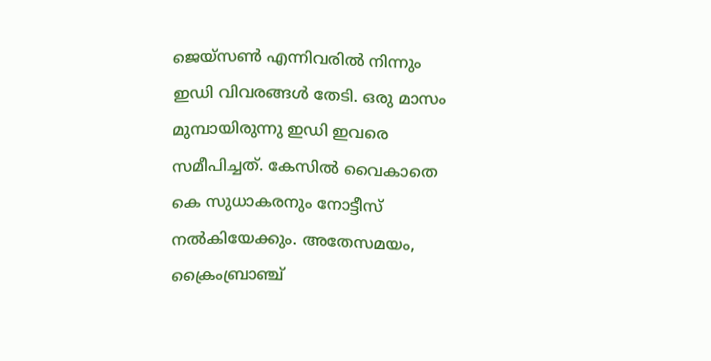ജെയ്സണ്‍ എന്നിവരിൽ നിന്നും ഇഡി വിവരങ്ങൾ തേടി. ഒരു മാസം മുമ്പായിരുന്നു ഇ‍ഡി ഇവരെ സമീപിച്ചത്. കേസില്‍ വൈകാതെ കെ സുധാകരനും നോട്ടീസ് നൽകിയേക്കും. അതേസമയം, ക്രൈംബ്രാഞ്ച്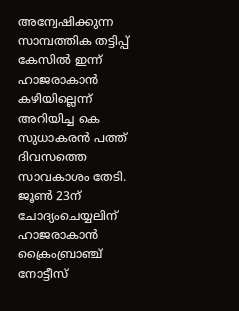അന്വേഷിക്കുന്ന സാമ്പത്തിക തട്ടിപ്പ് കേസിൽ ഇന്ന് ഹാജരാകാൻ കഴിയില്ലെന്ന് അറിയിച്ച കെ സുധാകരൻ പത്ത് ദിവസത്തെ സാവകാശം തേടി. ജൂണ്‍ 23ന് ചോദ്യംചെയ്യലിന് ഹാജരാകാൻ ക്രൈംബ്രാഞ്ച് നോട്ടീസ്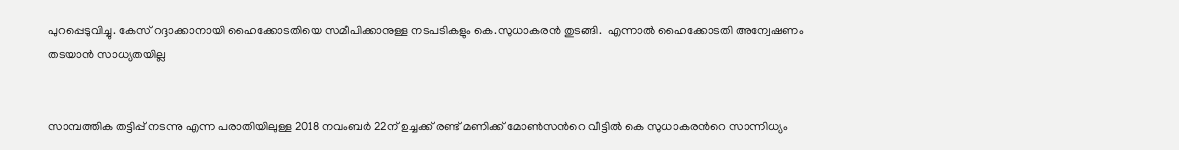പുറപ്പെടുവിച്ചു. കേസ് റദ്ദാക്കാനായി ഹൈക്കോടതിയെ സമീപിക്കാനുള്ള നടപടികളും കെ.സുധാകരൻ തുടങ്ങി.  എന്നാൽ ഹൈക്കോടതി അന്വേഷണം തടയാൻ സാധ്യതയില്ല


സാമ്പത്തിക തട്ടിപ്പ് നടന്നു എന്ന പരാതിയിലുള്ള 2018 നവംബർ 22ന് ഉച്ചക്ക് രണ്ട് മണിക്ക് മോണ്‍സന്‍റെ വീട്ടിൽ കെ സുധാകരന്‍റെ സാന്നിധ്യം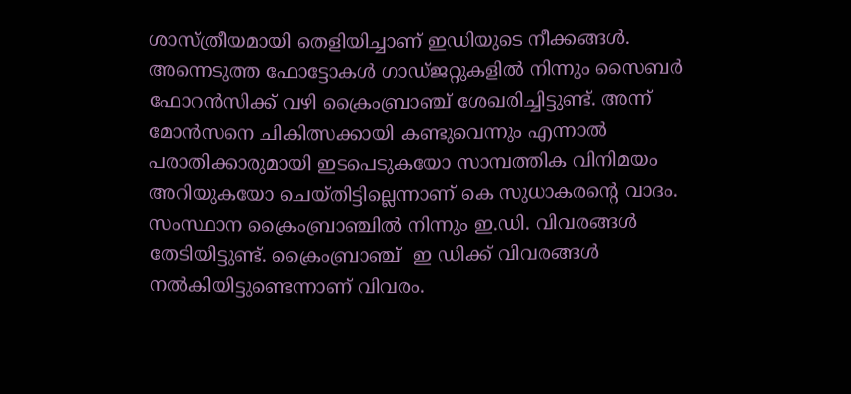ശാസ്ത്രീയമായി തെളിയിച്ചാണ് ഇഡിയുടെ നീക്കങ്ങൾ. അന്നെടുത്ത ഫോട്ടോകൾ ഗാഡ്ജറ്റുകളിൽ നിന്നും സൈബർ ഫോറൻസിക്ക് വഴി ക്രൈംബ്രാഞ്ച് ശേഖരിച്ചിട്ടുണ്ട്. അന്ന് മോൻസനെ ചികിത്സക്കായി കണ്ടുവെന്നും എന്നാൽ പരാതിക്കാരുമായി ഇടപെടുകയോ സാമ്പത്തിക വിനിമയം അറിയുകയോ ചെയ്തിട്ടില്ലെന്നാണ് കെ സുധാകരന്‍റെ വാദം.   സംസ്ഥാന ക്രൈംബ്രാഞ്ചിൽ നിന്നും ഇ.ഡി. വിവരങ്ങൾ തേടിയിട്ടുണ്ട്. ക്രൈംബ്രാഞ്ച്  ഇ ഡിക്ക് വിവരങ്ങൾ നൽകിയിട്ടുണ്ടെന്നാണ് വിവരം.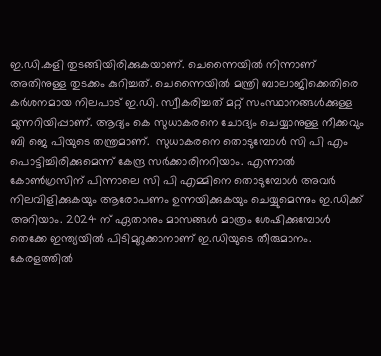ഇ.ഡി.കളി തുടങ്ങിയിരിക്കുകയാണ്. ചെന്നൈയിൽ നിന്നാണ് അതിനുള്ള തുടക്കം കുറിച്ചത്. ചെന്നൈയിൽ മന്ത്രി ബാലാജിക്കെതിരെ കർശനമായ നിലപാട് ഇ.ഡി. സ്വീകരിച്ചത് മറ്റ് സംസ്ഥാനങ്ങൾക്കുള്ള മുന്നറിയിപ്പാണ്. ആദ്യം കെ സുധാകരനെ ചോദ്യം ചെയ്യാനുള്ള നീക്കവും ബി ജെ പിയുടെ തന്ത്രമാണ്.  സുധാകരനെ തൊടുമ്പോൾ സി പി എം പൊട്ടിച്ചിരിക്കുമെന്ന് കേന്ദ്ര സർക്കാരിനറിയാം. എന്നാൽ കോൺഗ്രസിന് പിന്നാലെ സി പി എമ്മിനെ തൊടുമ്പോൾ അവർ നിലവിളിക്കുകയും ആരോപണം ഉന്നയിക്കുകയും ചെയ്യുമെന്നും ഇ.ഡിക്ക് അറിയാം. 2024 ന് ഏതാനും മാസങ്ങൾ മാത്രം ശേഷിക്കുമ്പോൾ  തെക്കേ ഇന്ത്യയിൽ പിടിമുറുക്കാനാണ് ഇ.ഡിയുടെ തീരുമാനം. കേരളത്തിൽ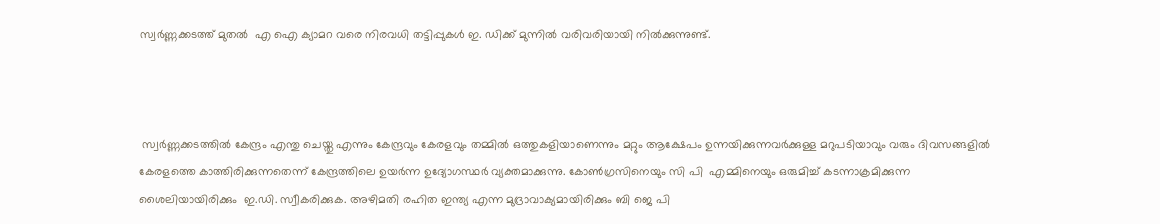സ്വർണ്ണക്കടത്ത് മുതൽ  എ ഐ ക്യാമറ വരെ നിരവധി തട്ടിപ്പുകൾ ഇ. ഡിക്ക് മുന്നിൽ വരിവരിയായി നിൽക്കുന്നുണ്ട്.



 സ്വർണ്ണക്കടത്തിൽ കേന്ദ്രം എന്തു ചെയ്തു എന്നും കേന്ദ്രവും കേരളവും തമ്മിൽ ഒത്തുകളിയാണെന്നും മറ്റും ആക്ഷേപം ഉന്നയിക്കുന്നവർക്കുള്ള മറുപടിയാവും വരും ദിവസങ്ങളിൽ കേരളത്തെ കാത്തിരിക്കുന്നതെന്ന് കേന്ദ്രത്തിലെ ഉയർന്ന ഉദ്യോഗസ്ഥർ വ്യക്തമാക്കുന്നു. കോൺഗ്രസിനെയും സി പി  എമ്മിനെയും ഒരുമിച്ച് കടന്നാക്രമിക്കുന്ന ശൈലിയായിരിക്കും  ഇ.ഡി. സ്വീകരിക്കുക. അഴിമതി രഹിത ഇന്ത്യ എന്ന മുദ്രാവാക്യമായിരിക്കും ബി ജെ പി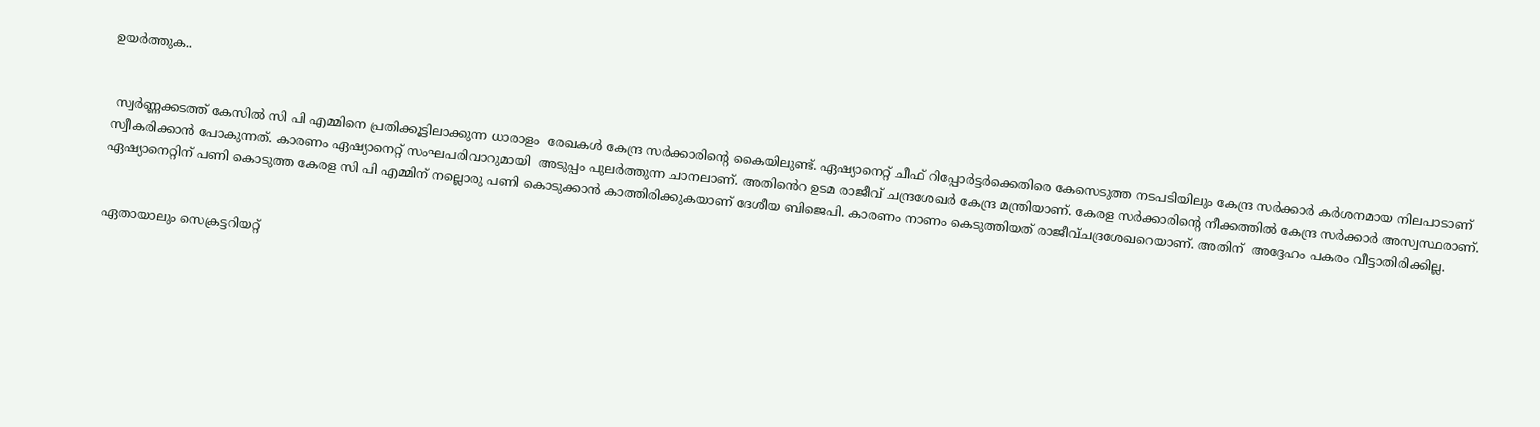ഉയർത്തുക..


 സ്വർണ്ണക്കടത്ത് കേസിൽ സി പി എമ്മിനെ പ്രതിക്കൂട്ടിലാക്കുന്ന ധാരാളം  രേഖകൾ കേന്ദ്ര സർക്കാരിൻ്റെ കൈയിലുണ്ട്. ഏഷ്യാനെറ്റ് ചീഫ് റിപ്പോർട്ടർക്കെതിരെ കേസെടുത്ത നടപടിയിലും കേന്ദ്ര സർക്കാർ കർശനമായ നിലപാടാണ് സ്വീകരിക്കാൻ പോകുന്നത്. കാരണം ഏഷ്യാനെറ്റ് സംഘപരിവാറുമായി  അടുപ്പം പുലർത്തുന്ന ചാനലാണ്. അതിൻെറ ഉടമ രാജീവ് ചന്ദ്രശേഖർ കേന്ദ്ര മന്ത്രിയാണ്. കേരള സർക്കാരിൻ്റെ നീക്കത്തിൽ കേന്ദ്ര സർക്കാർ അസ്വസ്ഥരാണ്. ഏഷ്യാനെറ്റിന് പണി കൊടുത്ത കേരള സി പി എമ്മിന് നല്ലൊരു പണി കൊടുക്കാൻ കാത്തിരിക്കുകയാണ് ദേശീയ ബിജെപി. കാരണം നാണം കെടുത്തിയത് രാജീവ്ചദ്രശേഖറെയാണ്. അതിന്  അദ്ദേഹം പകരം വീട്ടാതിരിക്കില്ല.


ഏതായാലും സെക്രട്ടറിയറ്റ്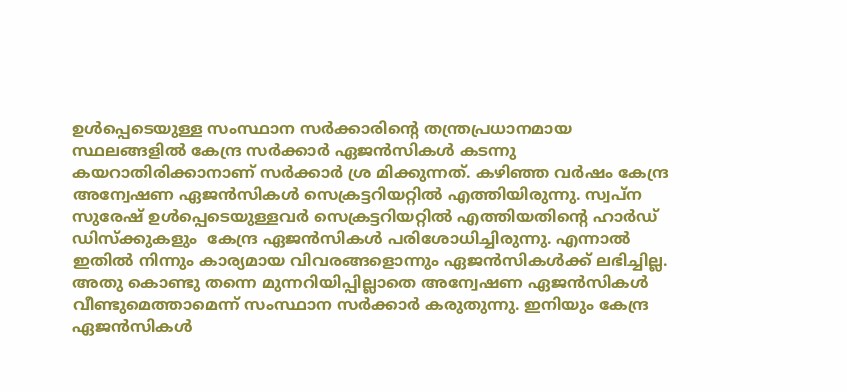ഉൾപ്പെടെയുള്ള സംസ്ഥാന സർക്കാരിൻ്റെ തന്ത്രപ്രധാനമായ സ്ഥലങ്ങളിൽ കേന്ദ്ര സർക്കാർ ഏജൻസികൾ കടന്നു കയറാതിരിക്കാനാണ് സർക്കാർ ശ്ര മിക്കുന്നത്. കഴിഞ്ഞ വർഷം കേന്ദ്ര അന്വേഷണ ഏജൻസികൾ സെക്രട്ടറിയറ്റിൽ എത്തിയിരുന്നു. സ്വപ്ന സുരേഷ് ഉൾപ്പെടെയുള്ളവർ സെക്രട്ടറിയറ്റിൽ എത്തിയതിൻ്റെ ഹാർഡ് ഡിസ്ക്കുകളും  കേന്ദ്ര ഏജൻസികൾ പരിശോധിച്ചിരുന്നു. എന്നാൽ ഇതിൽ നിന്നും കാര്യമായ വിവരങ്ങളൊന്നും ഏജൻസികൾക്ക് ലഭിച്ചില്ല. അതു കൊണ്ടു തന്നെ മുന്നറിയിപ്പില്ലാതെ അന്വേഷണ ഏജൻസികൾ വീണ്ടുമെത്താമെന്ന് സംസ്ഥാന സർക്കാർ കരുതുന്നു. ഇനിയും കേന്ദ്ര ഏജൻസികൾ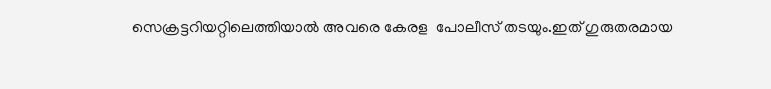സെക്രട്ടറിയറ്റിലെത്തിയാൽ അവരെ കേരള  പോലീസ് തടയും.ഇത് ഗുരുതരമായ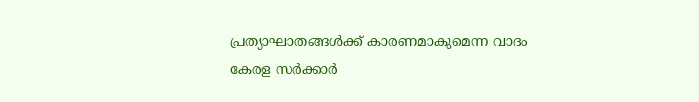പ്രത്യാഘാതങ്ങൾക്ക് കാരണമാകുമെന്ന വാദം കേരള സർക്കാർ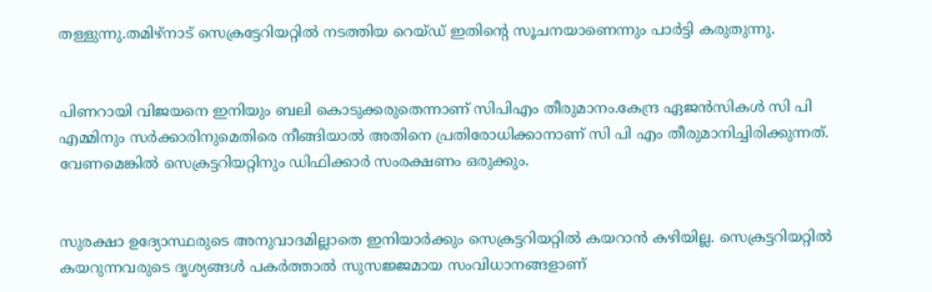തള്ളുന്നു.തമിഴ്നാട് സെക്രട്ടേറിയറ്റിൽ നടത്തിയ റെയ്ഡ് ഇതിൻ്റെ സൂചനയാണെന്നും പാർട്ടി കരുതുന്നു.


പിണറായി വിജയനെ ഇനിയും ബലി കൊടുക്കരുതെന്നാണ് സിപിഎം തീരുമാനം.കേന്ദ്ര ഏജൻസികൾ സി പി എമ്മിനും സർക്കാരിനുമെതിരെ നീങ്ങിയാൽ അതിനെ പ്രതിരോധിക്കാനാണ് സി പി എം തീരുമാനിച്ചിരിക്കുന്നത്. വേണമെങ്കിൽ സെക്രട്ടറിയറ്റിനും ഡിഫിക്കാർ സംരക്ഷണം ഒരുക്കും.


സുരക്ഷാ ഉദ്യോസ്ഥരുടെ അനുവാദമില്ലാതെ ഇനിയാർക്കും സെക്രട്ടറിയറ്റിൽ കയറാൻ കഴിയില്ല. സെക്രട്ടറിയറ്റിൽ കയറുന്നവരുടെ ദൃശ്യങ്ങൾ പകർത്താൽ സുസജ്ജമായ സംവിധാനങ്ങളാണ്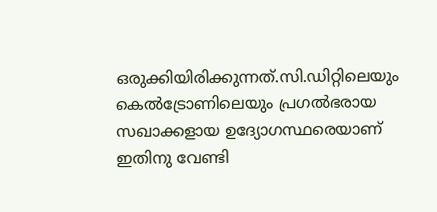ഒരുക്കിയിരിക്കുന്നത്.സി.ഡിറ്റിലെയും കെൽട്രോണിലെയും പ്രഗൽഭരായ സഖാക്കളായ ഉദ്യോഗസ്ഥരെയാണ് ഇതിനു വേണ്ടി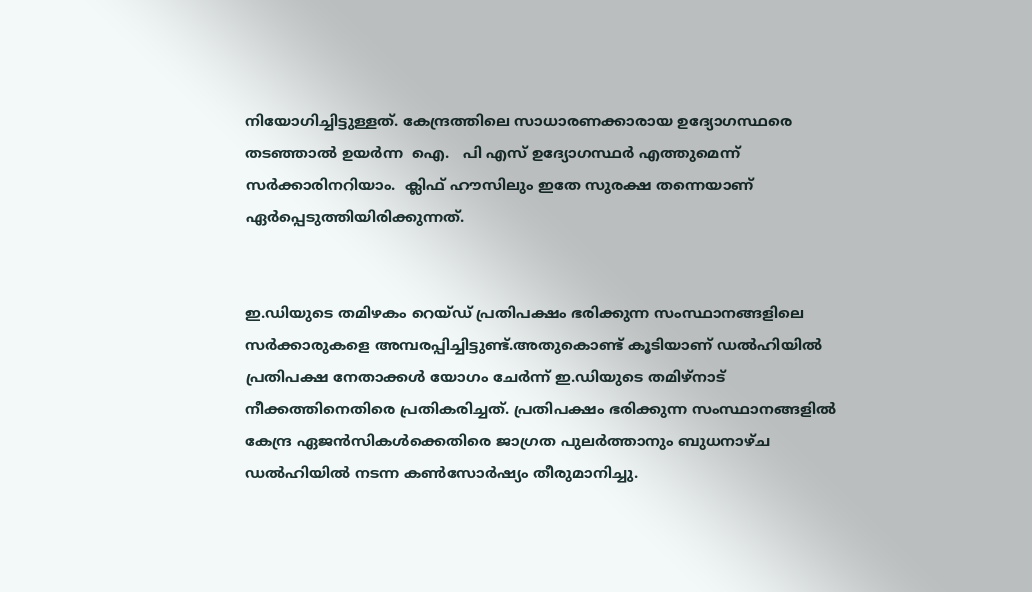നിയോഗിച്ചിട്ടുള്ളത്. കേന്ദ്രത്തിലെ സാധാരണക്കാരായ ഉദ്യോഗസ്ഥരെ തടഞ്ഞാൽ ഉയർന്ന  ഐ.   പി എസ് ഉദ്യോഗസ്ഥർ എത്തുമെന്ന് സർക്കാരിനറിയാം.  ക്ലിഫ് ഹൗസിലും ഇതേ സുരക്ഷ തന്നെയാണ് ഏർപ്പെടുത്തിയിരിക്കുന്നത്.


ഇ.ഡിയുടെ തമിഴകം റെയ്ഡ് പ്രതിപക്ഷം ഭരിക്കുന്ന സംസ്ഥാനങ്ങളിലെ സർക്കാരുകളെ അമ്പരപ്പിച്ചിട്ടുണ്ട്.അതുകൊണ്ട് കൂടിയാണ് ഡൽഹിയിൽ പ്രതിപക്ഷ നേതാക്കൾ യോഗം ചേർന്ന് ഇ.ഡിയുടെ തമിഴ്നാട് നീക്കത്തിനെതിരെ പ്രതികരിച്ചത്. പ്രതിപക്ഷം ഭരിക്കുന്ന സംസ്ഥാനങ്ങളിൽ കേന്ദ്ര ഏജൻസികൾക്കെതിരെ ജാഗ്രത പുലർത്താനും ബുധനാഴ്ച ഡൽഹിയിൽ നടന്ന കൺസോർഷ്യം തീരുമാനിച്ചു.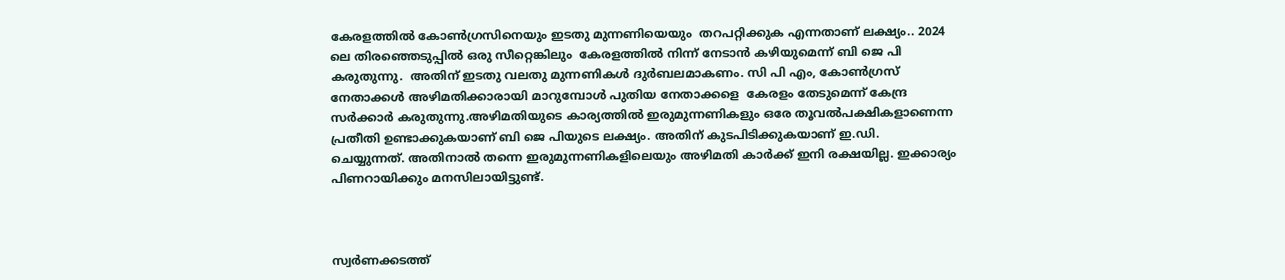കേരളത്തിൽ കോൺഗ്രസിനെയും ഇടതു മുന്നണിയെയും  തറപറ്റിക്കുക എന്നതാണ് ലക്ഷ്യം.. 2024 ലെ തിരഞ്ഞെടുപ്പിൽ ഒരു സീറ്റെങ്കിലും  കേരളത്തിൽ നിന്ന് നേടാൻ കഴിയുമെന്ന് ബി ജെ പി കരുതുന്നു.  അതിന് ഇടതു വലതു മുന്നണികൾ ദുർബലമാകണം. സി പി എം, കോൺഗ്രസ് നേതാക്കൾ അഴിമതിക്കാരായി മാറുമ്പോൾ പുതിയ നേതാക്കളെ  കേരളം തേടുമെന്ന് കേന്ദ്ര സർക്കാർ കരുതുന്നു.അഴിമതിയുടെ കാര്യത്തിൽ ഇരുമുന്നണികളും ഒരേ തൂവൽപക്ഷികളാണെന്ന പ്രതീതി ഉണ്ടാക്കുകയാണ് ബി ജെ പിയുടെ ലക്ഷ്യം. അതിന് കുടപിടിക്കുകയാണ് ഇ.ഡി. ചെയ്യുന്നത്. അതിനാൽ തന്നെ ഇരുമുന്നണികളിലെയും അഴിമതി കാർക്ക് ഇനി രക്ഷയില്ല. ഇക്കാര്യം പിണറായിക്കും മനസിലായിട്ടുണ്ട്.



സ്വർണക്കടത്ത്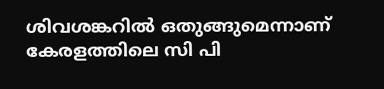ശിവശങ്കറിൽ ഒതുങ്ങുമെന്നാണ് കേരളത്തിലെ സി പി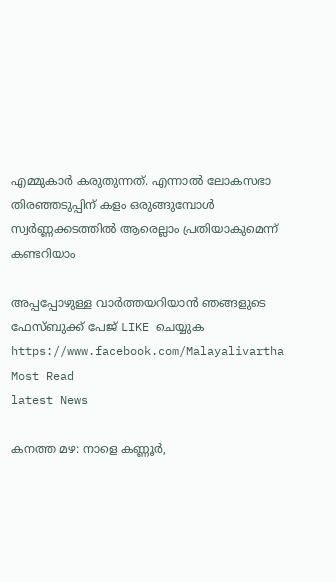എമ്മുകാർ കരുതുന്നത്. എന്നാൽ ലോകസഭാ തിരഞ്ഞടുപ്പിന് കളം ഒരുങ്ങുമ്പോൾ സ്വർണ്ണക്കടത്തിൽ ആരെല്ലാം പ്രതിയാകുമെന്ന് കണ്ടറിയാം

അപ്പപ്പോഴുള്ള വാര്‍ത്തയറിയാന്‍ ഞങ്ങളുടെ ഫേസ്‌ബുക്ക്‌ പേജ് LIKE ചെയ്യുക
https://www.facebook.com/Malayalivartha
Most Read
latest News

കനത്ത മഴ: നാളെ കണ്ണൂര്‍,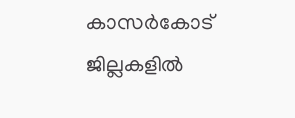കാസര്‍കോട് ജില്ലകളില്‍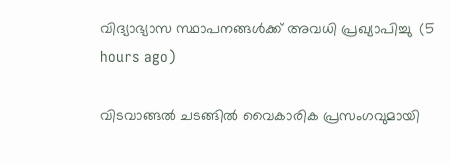വിദ്യാഭ്യാസ സ്ഥാപനങ്ങള്‍ക്ക് അവധി പ്രഖ്യാപിച്ചു  (5 hours ago)

വിടവാങ്ങല്‍ ചടങ്ങില്‍ വൈകാരിക പ്രസംഗവുമായി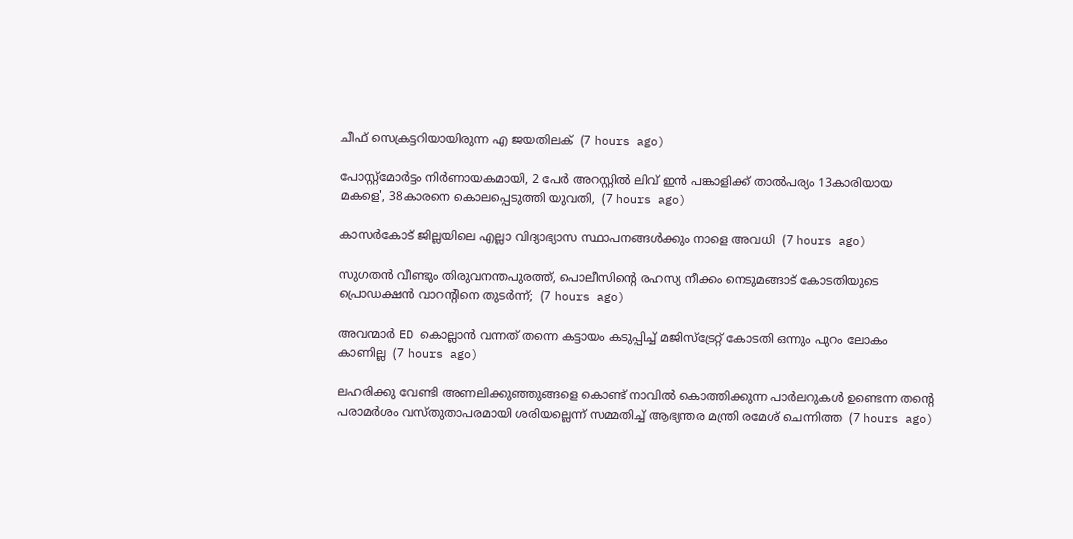ചീഫ് സെക്രട്ടറിയായിരുന്ന എ ജയതിലക്  (7 hours ago)

പോസ്റ്റ്മോർട്ടം നിർണായകമായി, 2 പേർ അറസ്റ്റിൽ ലിവ് ഇൻ പങ്കാളിക്ക് താൽപര്യം 13കാരിയായ മകളെ', 38കാരനെ കൊലപ്പെടുത്തി യുവതി,  (7 hours ago)

കാസർകോട് ജില്ലയിലെ എല്ലാ വിദ്യാഭ്യാസ സ്ഥാപനങ്ങൾക്കും നാളെ അവധി  (7 hours ago)

സുഗതൻ വീണ്ടും തിരുവനന്തപുരത്ത്, പൊലീസിന്‍റെ രഹസ്യ നീക്കം നെടുമങ്ങാട് കോടതിയുടെ പ്രൊഡക്ഷൻ വാറന്‍റിനെ തുടർന്ന്;  (7 hours ago)

അവന്മാർ ED കൊല്ലാൻ വന്നത് തന്നെ കട്ടായം കടുപ്പിച്ച് മജിസ്ട്രേറ്റ് കോടതി ഒന്നും പുറം ലോകം കാണില്ല  (7 hours ago)

ലഹരിക്കു വേണ്ടി അണലിക്കുഞ്ഞുങ്ങളെ കൊണ്ട് നാവിൽ കൊത്തിക്കുന്ന പാർലറുകൾ ഉണ്ടെന്ന തന്‍റെ പരാമർശം വസ്തുതാപരമായി ശരിയല്ലെന്ന് സമ്മതിച്ച് ആഭ്യന്തര മന്ത്രി രമേശ് ചെന്നിത്ത  (7 hours ago)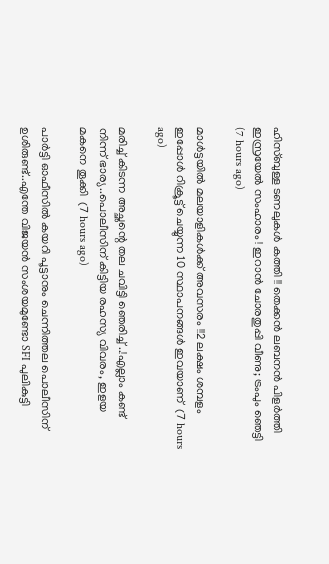ഹിസ്ബുള്ള ടണലുകള്‍ കത്തി !! തെക്കന്‍ ലബനന്‍ പിളര്‍ത്തി ഇസ്രയേല്‍ സംഹാരം ! ഇറാന്‍ ചോരതുപ്പി വീണു; ട്രംപും ഞെട്ടി  (7 hours ago)

മാൾട്ടയിൽ മലയാളികൾക്ക് അവസരം !!2 ലക്ഷം ശമ്പളം ഇപ്പോൾ റിക്രൂട്ട് ചെയ്യുന്ന 10 സ്ഥാപനങ്ങൾ ഇവയാണ്  (7 hours ago)

മരിച്ച് കിടന്ന അച്ഛന്റെ തല ചവിട്ടി ഞെരിച്ച് ..!എല്ലാം കണ്ട് നിന്ന് ഭാര്യ..പൊലീസിന് കിട്ടിയ രഹസ്യ വിവരം, ഇളയ മകനെ തൂക്കി  (7 hours ago)

പാർട്ടി ഓഫീസിൽ കയറി പൂട്ടാനും ചെന്നിത്തല പൊലീസിന് ഉശിരുണ്ട്..എന്തേ വിജയൻ സംശയമുണ്ടോ SFI പുലികുട്ടി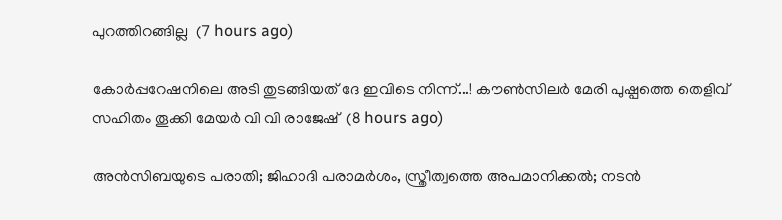പുറത്തിറങ്ങില്ല  (7 hours ago)

കോർപ്പറേഷനിലെ അടി തുടങ്ങിയത് ദേ ഇവിടെ നിന്ന്...! കൗൺസിലർ മേരി പുഷ്പത്തെ തെളിവ് സഹിതം തൂക്കി മേയർ വി വി രാജേഷ്  (8 hours ago)

അൻസിബയുടെ പരാതി; ജിഹാദി പരാമർശം, സ്ത്രീത്വത്തെ അപമാനിക്കൽ; നടൻ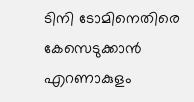ടിനി ടോമിനെതിരെ കേസെടുക്കാൻ എറണാകുളം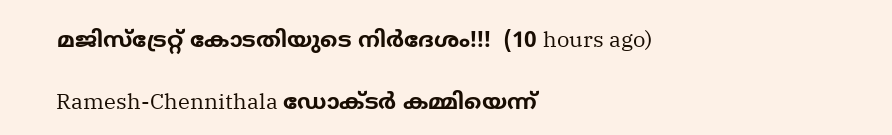മജിസ്ട്രേറ്റ് കോടതിയുടെ നിർദേശം!!!  (10 hours ago)

Ramesh-Chennithala ഡോക്ടർ കമ്മിയെന്ന്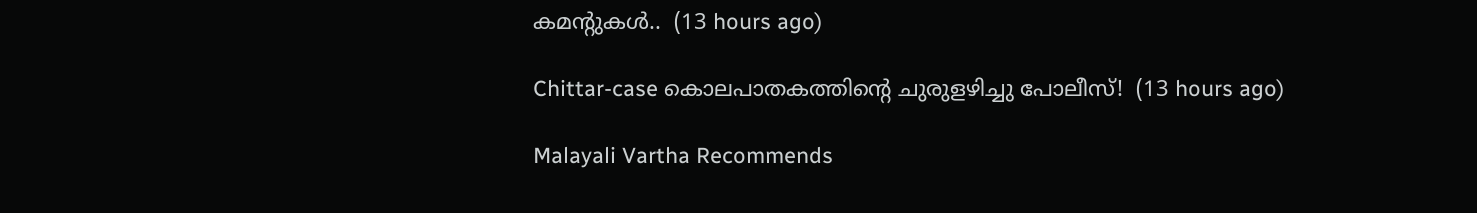കമന്റുകൾ..  (13 hours ago)

Chittar-case കൊലപാതകത്തിന്റെ ചുരുളഴിച്ചു പോലീസ്!  (13 hours ago)

Malayali Vartha Recommends